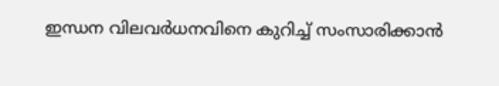ഇന്ധന വിലവർധനവിനെ കുറിച്ച് സംസാരിക്കാൻ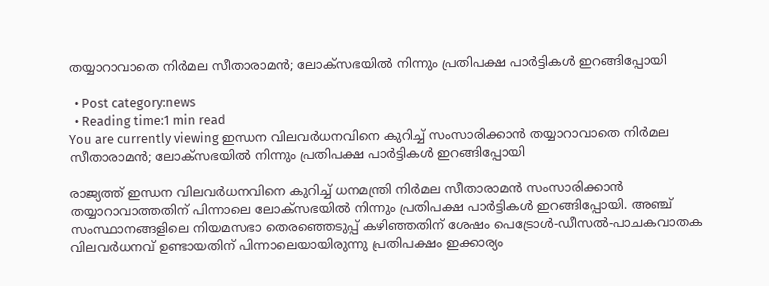തയ്യാറാവാതെ നിർമല സീതാരാമൻ; ലോക്സഭയിൽ നിന്നും പ്രതിപക്ഷ പാർട്ടികൾ ഇറങ്ങിപ്പോയി

  • Post category:news
  • Reading time:1 min read
You are currently viewing ഇന്ധന വിലവർധനവിനെ കുറിച്ച് സംസാരിക്കാൻ തയ്യാറാവാതെ നിർമല സീതാരാമൻ; ലോക്സഭയിൽ നിന്നും പ്രതിപക്ഷ പാർട്ടികൾ ഇറങ്ങിപ്പോയി

രാജ്യത്ത് ഇന്ധന വിലവർധനവിനെ കുറിച്ച് ധനമന്ത്രി നിർമല സീതാരാമൻ സംസാരിക്കാൻ തയ്യാറാവാത്തതിന് പിന്നാലെ ലോക്സഭയിൽ നിന്നും പ്രതിപക്ഷ പാർട്ടികൾ ഇറങ്ങിപ്പോയി. അഞ്ച് സംസ്ഥാനങ്ങളിലെ നിയമസഭാ തെരഞ്ഞെടുപ്പ് കഴിഞ്ഞതിന് ശേഷം പെട്രോൾ-ഡീസൽ-പാചകവാതക വിലവർധനവ് ഉണ്ടായതിന് പിന്നാലെയായിരുന്നു പ്രതിപക്ഷം ഇക്കാര്യം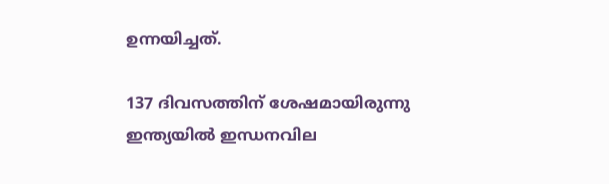ഉന്നയിച്ചത്.

137 ദിവസത്തിന് ശേഷമായിരുന്നു ഇന്ത്യയിൽ ഇന്ധനവില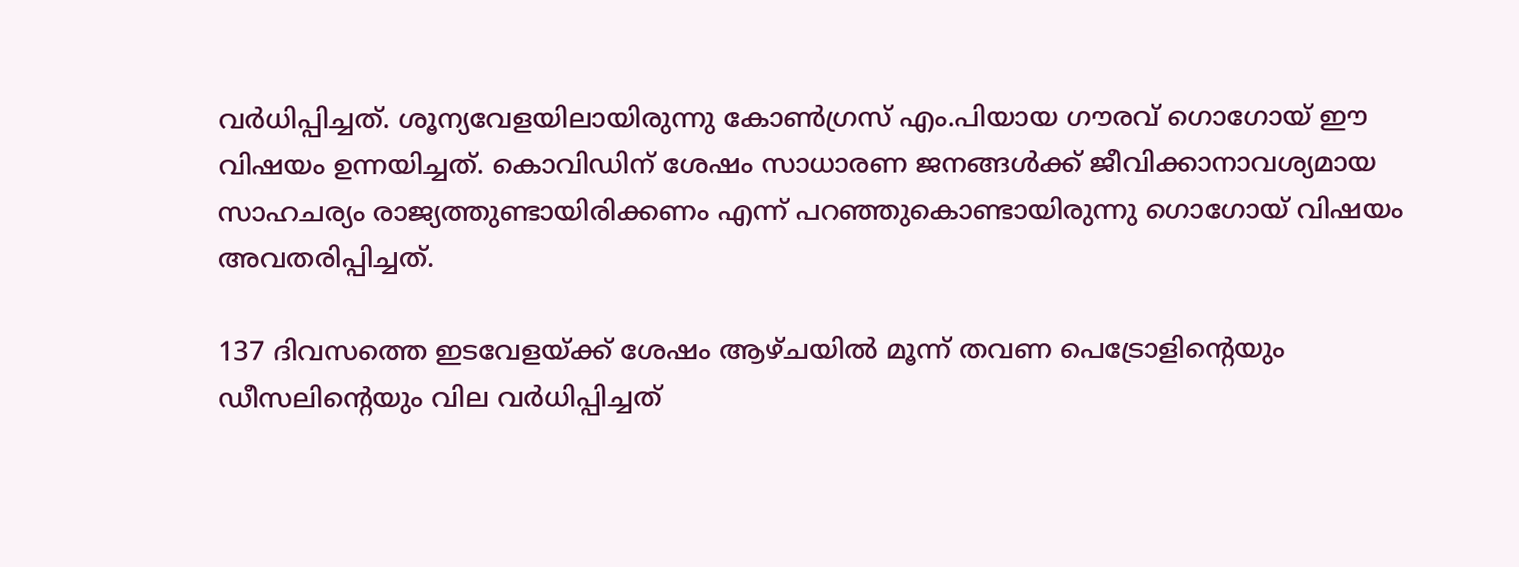വർധിപ്പിച്ചത്. ശൂന്യവേളയിലായിരുന്നു കോൺഗ്രസ് എം.പിയായ ഗൗരവ് ഗൊഗോയ് ഈ വിഷയം ഉന്നയിച്ചത്. കൊവിഡിന് ശേഷം സാധാരണ ജനങ്ങൾക്ക് ജീവിക്കാനാവശ്യമായ സാഹചര്യം രാജ്യത്തുണ്ടായിരിക്കണം എന്ന് പറഞ്ഞുകൊണ്ടായിരുന്നു ഗൊഗോയ് വിഷയം അവതരിപ്പിച്ചത്.

137 ദിവസത്തെ ഇടവേളയ്ക്ക് ശേഷം ആഴ്ചയിൽ മൂന്ന് തവണ പെട്രോളിൻ്റെയും ഡീസലിൻ്റെയും വില വർധിപ്പിച്ചത്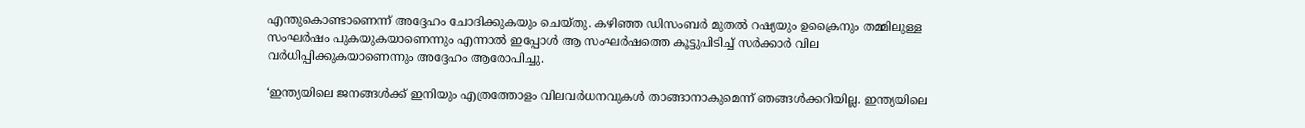എന്തുകൊണ്ടാണെന്ന് അദ്ദേഹം ചോദിക്കുകയും ചെയ്തു. കഴിഞ്ഞ ഡിസംബർ മുതൽ റഷ്യയും ഉക്രൈനും തമ്മിലുള്ള സംഘർഷം പുകയുകയാണെന്നും എന്നാൽ ഇപ്പോൾ ആ സംഘർഷത്തെ കൂട്ടുപിടിച്ച് സർക്കാർ വില വർധിപ്പിക്കുകയാണെന്നും അദ്ദേഹം ആരോപിച്ചു.

‘ഇന്ത്യയിലെ ജനങ്ങൾക്ക് ഇനിയും എത്രത്തോളം വിലവർധനവുകൾ താങ്ങാനാകുമെന്ന് ഞങ്ങൾക്കറിയില്ല. ഇന്ത്യയിലെ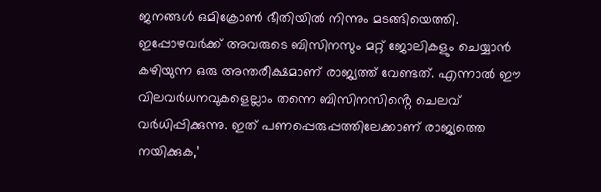ജനങ്ങൾ ഒമിക്രോൺ ഭീതിയിൽ നിന്നും മടങ്ങിയെത്തി. ഇപ്പോഴവർക്ക് അവരുടെ ബിസിനസും മറ്റ് ജോലികളും ചെയ്യാൻ കഴിയുന്ന ഒരു അന്തരീക്ഷമാണ് രാജ്യത്ത് വേണ്ടത്. എന്നാൽ ഈ വിലവർധനവുകളെല്ലാം തന്നെ ബിസിനസിൻ്റെ ചെലവ് വർധിപ്പിക്കുന്നു. ഇത് പണപ്പെരുപ്പത്തിലേക്കാണ് രാജ്യത്തെ നയിക്കുക,’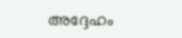അദ്ദേഹം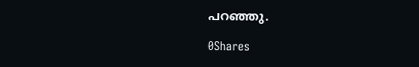പറഞ്ഞു.

0Shares